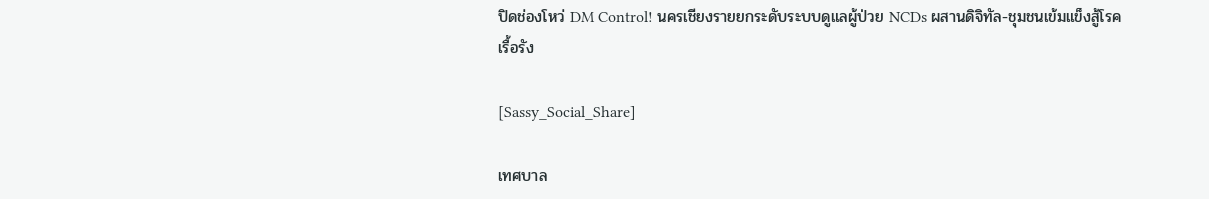ปิดช่องโหว่ DM Control! นครเชียงรายยกระดับระบบดูแลผู้ป่วย NCDs ผสานดิจิทัล-ชุมชนเข้มแข็งสู้โรคเรื้อรัง

[Sassy_Social_Share]

เทศบาล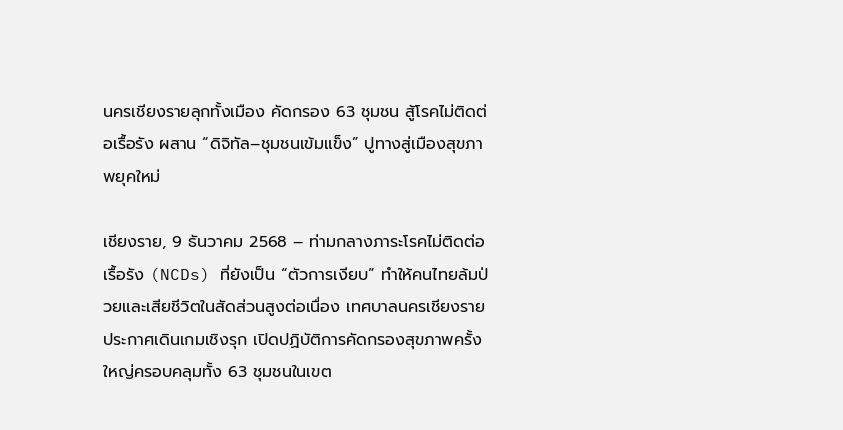นครเชียงรายลุกทั้งเมือง คัดกรอง 63 ชุมชน สู้โรคไม่ติดต่อเรื้อรัง ผสาน “ดิจิทัล–ชุมชนเข้มแข็ง” ปูทางสู่เมืองสุขภาพยุคใหม่

เชียงราย, 9 ธันวาคม 2568 – ท่ามกลางภาระโรคไม่ติดต่อเรื้อรัง (NCDs) ที่ยังเป็น “ตัวการเงียบ” ทำให้คนไทยล้มป่วยและเสียชีวิตในสัดส่วนสูงต่อเนื่อง เทศบาลนครเชียงรายประกาศเดินเกมเชิงรุก เปิดปฏิบัติการคัดกรองสุขภาพครั้งใหญ่ครอบคลุมทั้ง 63 ชุมชนในเขต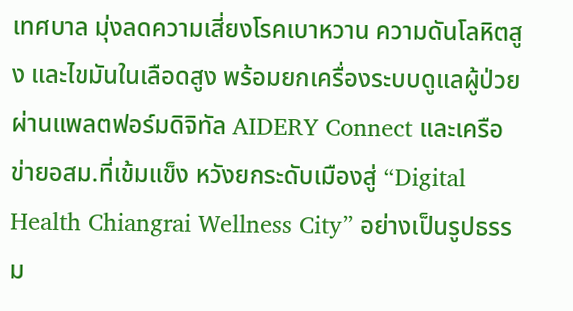เทศบาล มุ่งลดความเสี่ยงโรคเบาหวาน ความดันโลหิตสูง และไขมันในเลือดสูง พร้อมยกเครื่องระบบดูแลผู้ป่วยผ่านแพลตฟอร์มดิจิทัล AIDERY Connect และเครือข่ายอสม.ที่เข้มแข็ง หวังยกระดับเมืองสู่ “Digital Health Chiangrai Wellness City” อย่างเป็นรูปธรรม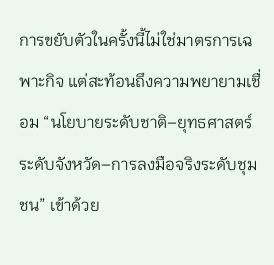การขยับตัวในครั้งนี้ไม่ใช่มาตรการเฉพาะกิจ แต่สะท้อนถึงความพยายามเชื่อม “นโยบายระดับชาติ–ยุทธศาสตร์ระดับจังหวัด–การลงมือจริงระดับชุมชน” เข้าด้วย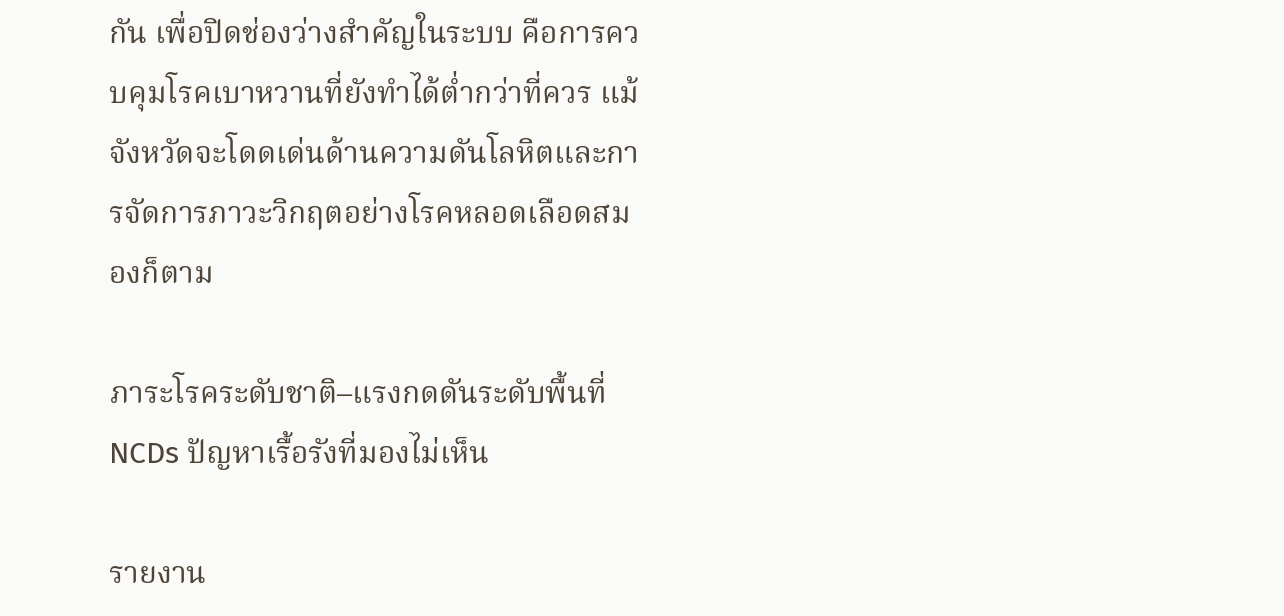กัน เพื่อปิดช่องว่างสำคัญในระบบ คือการควบคุมโรคเบาหวานที่ยังทำได้ต่ำกว่าที่ควร แม้จังหวัดจะโดดเด่นด้านความดันโลหิตและการจัดการภาวะวิกฤตอย่างโรคหลอดเลือดสมองก็ตาม

ภาระโรคระดับชาติ–แรงกดดันระดับพื้นที่ NCDs ปัญหาเรื้อรังที่มองไม่เห็น

รายงาน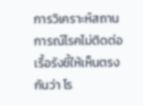การวิเคราะห์สถานการณ์โรคไม่ติดต่อเรื้อรังชี้ให้เห็นตรงกันว่า โร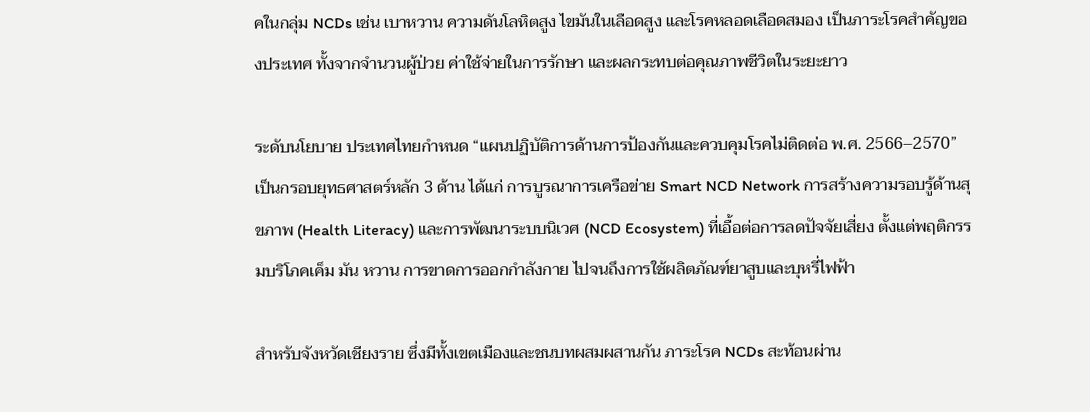คในกลุ่ม NCDs เช่น เบาหวาน ความดันโลหิตสูง ไขมันในเลือดสูง และโรคหลอดเลือดสมอง เป็นภาระโรคสำคัญของประเทศ ทั้งจากจำนวนผู้ป่วย ค่าใช้จ่ายในการรักษา และผลกระทบต่อคุณภาพชีวิตในระยะยาว

ระดับนโยบาย ประเทศไทยกำหนด “แผนปฏิบัติการด้านการป้องกันและควบคุมโรคไม่ติดต่อ พ.ศ. 2566–2570” เป็นกรอบยุทธศาสตร์หลัก 3 ด้าน ได้แก่ การบูรณาการเครือข่าย Smart NCD Network การสร้างความรอบรู้ด้านสุขภาพ (Health Literacy) และการพัฒนาระบบนิเวศ (NCD Ecosystem) ที่เอื้อต่อการลดปัจจัยเสี่ยง ตั้งแต่พฤติกรรมบริโภคเค็ม มัน หวาน การขาดการออกกำลังกาย ไปจนถึงการใช้ผลิตภัณฑ์ยาสูบและบุหรี่ไฟฟ้า

สำหรับจังหวัดเชียงราย ซึ่งมีทั้งเขตเมืองและชนบทผสมผสานกัน ภาระโรค NCDs สะท้อนผ่าน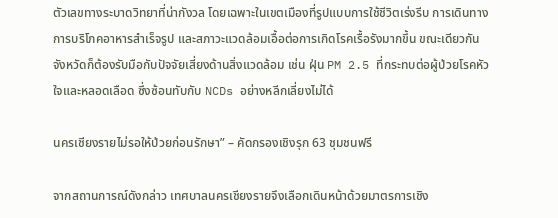ตัวเลขทางระบาดวิทยาที่น่ากังวล โดยเฉพาะในเขตเมืองที่รูปแบบการใช้ชีวิตเร่งรีบ การเดินทาง การบริโภคอาหารสำเร็จรูป และสภาวะแวดล้อมเอื้อต่อการเกิดโรคเรื้อรังมากขึ้น ขณะเดียวกันจังหวัดก็ต้องรับมือกับปัจจัยเสี่ยงด้านสิ่งแวดล้อม เช่น ฝุ่น PM 2.5 ที่กระทบต่อผู้ป่วยโรคหัวใจและหลอดเลือด ซึ่งซ้อนทับกับ NCDs อย่างหลีกเลี่ยงไม่ได้

นครเชียงรายไม่รอให้ป่วยก่อนรักษา” – คัดกรองเชิงรุก 63 ชุมชนฟรี

จากสถานการณ์ดังกล่าว เทศบาลนครเชียงรายจึงเลือกเดินหน้าด้วยมาตรการเชิง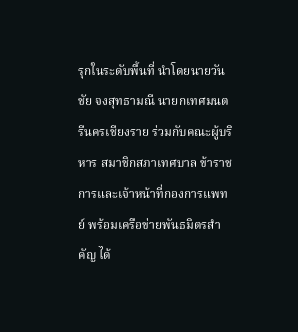รุกในระดับพื้นที่ นำโดยนายวันชัย จงสุทธามณี นายกเทศมนตรีนครเชียงราย ร่วมกับคณะผู้บริหาร สมาชิกสภาเทศบาล ข้าราชการและเจ้าหน้าที่กองการแพทย์ พร้อมเครือข่ายพันธมิตรสำคัญ ได้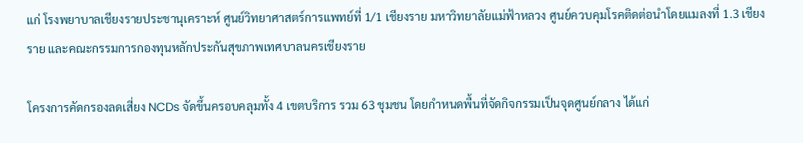แก่ โรงพยาบาลเชียงรายประชานุเคราะห์ ศูนย์วิทยาศาสตร์การแพทย์ที่ 1/1 เชียงราย มหาวิทยาลัยแม่ฟ้าหลวง ศูนย์ควบคุมโรคติดต่อนำโดยแมลงที่ 1.3 เชียงราย และคณะกรรมการกองทุนหลักประกันสุขภาพเทศบาลนครเชียงราย

โครงการคัดกรองลดเสี่ยง NCDs จัดขึ้นครอบคลุมทั้ง 4 เขตบริการ รวม 63 ชุมชน โดยกำหนดพื้นที่จัดกิจกรรมเป็นจุดศูนย์กลาง ได้แก่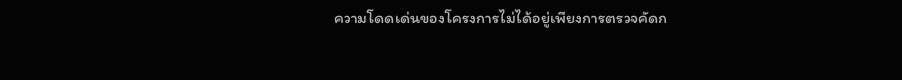ความโดดเด่นของโครงการไม่ได้อยู่เพียงการตรวจคัดก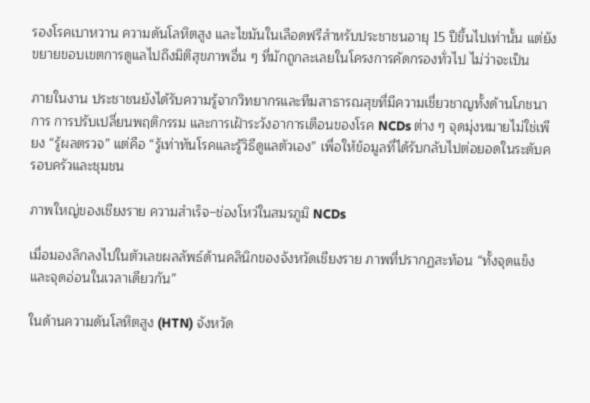รองโรคเบาหวาน ความดันโลหิตสูง และไขมันในเลือดฟรีสำหรับประชาชนอายุ 15 ปีขึ้นไปเท่านั้น แต่ยังขยายขอบเขตการดูแลไปถึงมิติสุขภาพอื่น ๆ ที่มักถูกละเลยในโครงการคัดกรองทั่วไป ไม่ว่าจะเป็น

ภายในงาน ประชาชนยังได้รับความรู้จากวิทยากรและทีมสาธารณสุขที่มีความเชี่ยวชาญทั้งด้านโภชนาการ การปรับเปลี่ยนพฤติกรรม และการเฝ้าระวังอาการเตือนของโรค NCDs ต่าง ๆ จุดมุ่งหมายไม่ใช่เพียง “รู้ผลตรวจ” แต่คือ “รู้เท่าทันโรคและรู้วิธีดูแลตัวเอง” เพื่อให้ข้อมูลที่ได้รับกลับไปต่อยอดในระดับครอบครัวและชุมชน

ภาพใหญ่ของเชียงราย ความสำเร็จ–ช่องโหว่ในสมรภูมิ NCDs

เมื่อมองลึกลงไปในตัวเลขผลลัพธ์ด้านคลินิกของจังหวัดเชียงราย ภาพที่ปรากฏสะท้อน “ทั้งจุดแข็งและจุดอ่อนในเวลาเดียวกัน”

ในด้านความดันโลหิตสูง (HTN) จังหวัด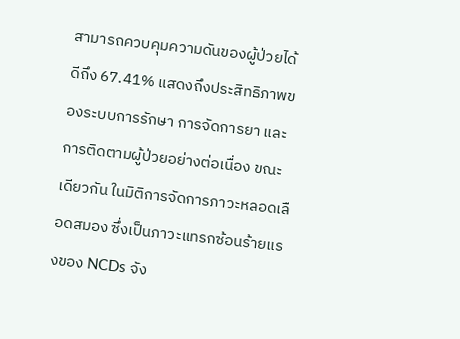สามารถควบคุมความดันของผู้ป่วยได้ดีถึง 67.41% แสดงถึงประสิทธิภาพของระบบการรักษา การจัดการยา และการติดตามผู้ป่วยอย่างต่อเนื่อง ขณะเดียวกัน ในมิติการจัดการภาวะหลอดเลือดสมอง ซึ่งเป็นภาวะแทรกซ้อนร้ายแรงของ NCDs จัง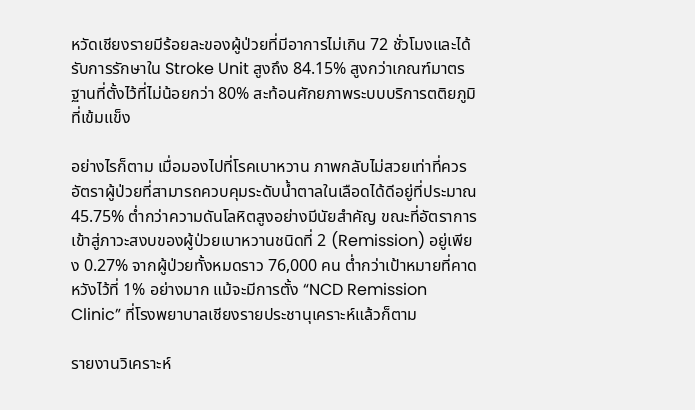หวัดเชียงรายมีร้อยละของผู้ป่วยที่มีอาการไม่เกิน 72 ชั่วโมงและได้รับการรักษาใน Stroke Unit สูงถึง 84.15% สูงกว่าเกณฑ์มาตรฐานที่ตั้งไว้ที่ไม่น้อยกว่า 80% สะท้อนศักยภาพระบบบริการตติยภูมิที่เข้มแข็ง

อย่างไรก็ตาม เมื่อมองไปที่โรคเบาหวาน ภาพกลับไม่สวยเท่าที่ควร อัตราผู้ป่วยที่สามารถควบคุมระดับน้ำตาลในเลือดได้ดีอยู่ที่ประมาณ 45.75% ต่ำกว่าความดันโลหิตสูงอย่างมีนัยสำคัญ ขณะที่อัตราการเข้าสู่ภาวะสงบของผู้ป่วยเบาหวานชนิดที่ 2 (Remission) อยู่เพียง 0.27% จากผู้ป่วยทั้งหมดราว 76,000 คน ต่ำกว่าเป้าหมายที่คาดหวังไว้ที่ 1% อย่างมาก แม้จะมีการตั้ง “NCD Remission Clinic” ที่โรงพยาบาลเชียงรายประชานุเคราะห์แล้วก็ตาม

รายงานวิเคราะห์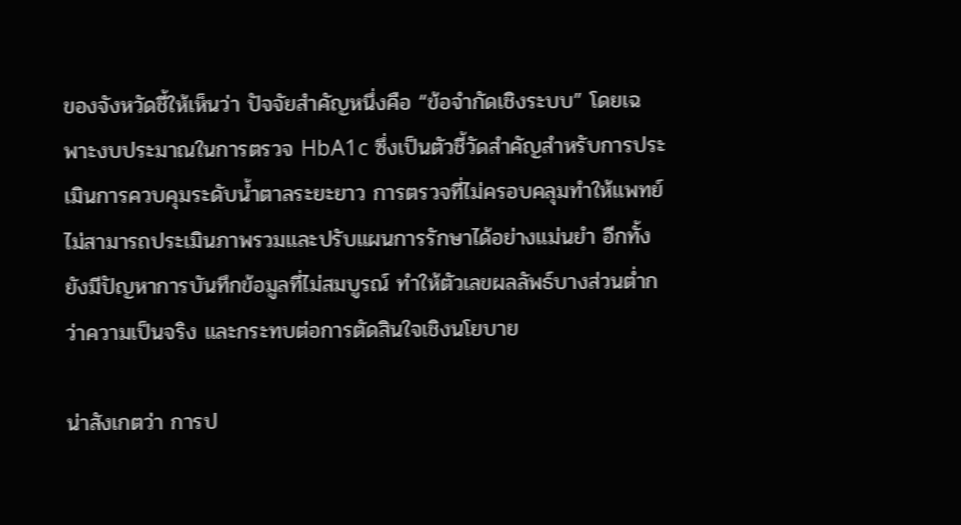ของจังหวัดชี้ให้เห็นว่า ปัจจัยสำคัญหนึ่งคือ “ข้อจำกัดเชิงระบบ” โดยเฉพาะงบประมาณในการตรวจ HbA1c ซึ่งเป็นตัวชี้วัดสำคัญสำหรับการประเมินการควบคุมระดับน้ำตาลระยะยาว การตรวจที่ไม่ครอบคลุมทำให้แพทย์ไม่สามารถประเมินภาพรวมและปรับแผนการรักษาได้อย่างแม่นยำ อีกทั้งยังมีปัญหาการบันทึกข้อมูลที่ไม่สมบูรณ์ ทำให้ตัวเลขผลลัพธ์บางส่วนต่ำกว่าความเป็นจริง และกระทบต่อการตัดสินใจเชิงนโยบาย

น่าสังเกตว่า การป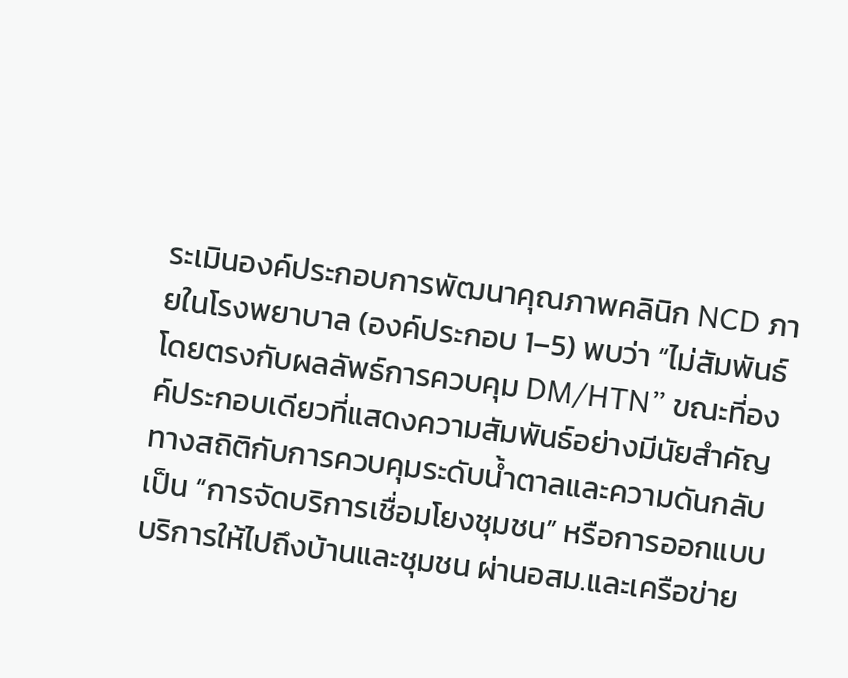ระเมินองค์ประกอบการพัฒนาคุณภาพคลินิก NCD ภายในโรงพยาบาล (องค์ประกอบ 1–5) พบว่า “ไม่สัมพันธ์โดยตรงกับผลลัพธ์การควบคุม DM/HTN” ขณะที่องค์ประกอบเดียวที่แสดงความสัมพันธ์อย่างมีนัยสำคัญทางสถิติกับการควบคุมระดับน้ำตาลและความดันกลับเป็น “การจัดบริการเชื่อมโยงชุมชน” หรือการออกแบบบริการให้ไปถึงบ้านและชุมชน ผ่านอสม.และเครือข่าย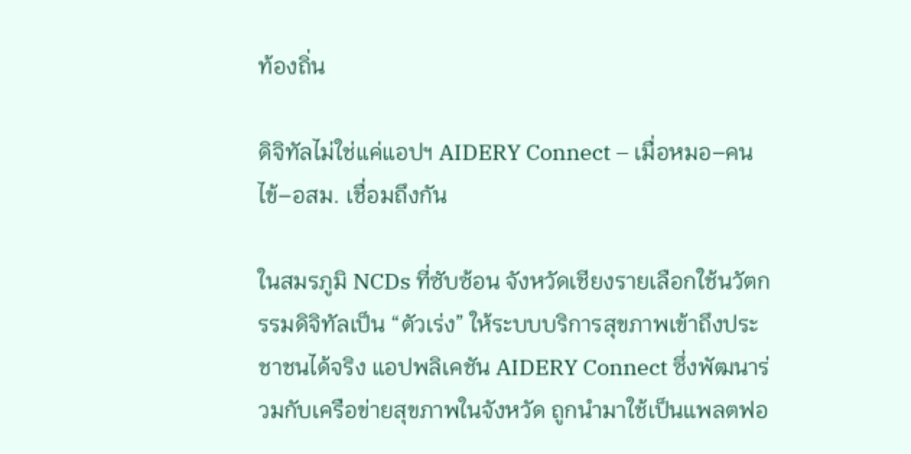ท้องถิ่น

ดิจิทัลไม่ใช่แค่แอปฯ AIDERY Connect – เมื่อหมอ–คนไข้–อสม. เชื่อมถึงกัน

ในสมรภูมิ NCDs ที่ซับซ้อน จังหวัดเชียงรายเลือกใช้นวัตกรรมดิจิทัลเป็น “ตัวเร่ง” ให้ระบบบริการสุขภาพเข้าถึงประชาชนได้จริง แอปพลิเคชัน AIDERY Connect ซึ่งพัฒนาร่วมกับเครือข่ายสุขภาพในจังหวัด ถูกนำมาใช้เป็นแพลตฟอ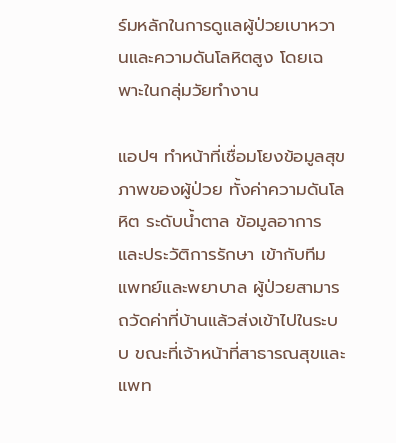ร์มหลักในการดูแลผู้ป่วยเบาหวานและความดันโลหิตสูง โดยเฉพาะในกลุ่มวัยทำงาน

แอปฯ ทำหน้าที่เชื่อมโยงข้อมูลสุขภาพของผู้ป่วย ทั้งค่าความดันโลหิต ระดับน้ำตาล ข้อมูลอาการและประวัติการรักษา เข้ากับทีมแพทย์และพยาบาล ผู้ป่วยสามารถวัดค่าที่บ้านแล้วส่งเข้าไปในระบบ ขณะที่เจ้าหน้าที่สาธารณสุขและแพท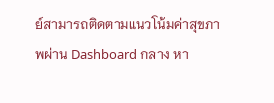ย์สามารถติดตามแนวโน้มค่าสุขภาพผ่าน Dashboard กลาง หา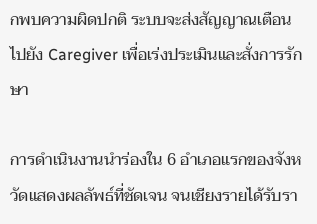กพบความผิดปกติ ระบบจะส่งสัญญาณเตือนไปยัง Caregiver เพื่อเร่งประเมินและสั่งการรักษา

การดำเนินงานนำร่องใน 6 อำเภอแรกของจังหวัดแสดงผลลัพธ์ที่ชัดเจน จนเชียงรายได้รับรา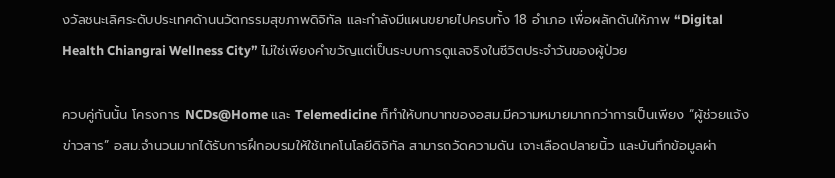งวัลชนะเลิศระดับประเทศด้านนวัตกรรมสุขภาพดิจิทัล และกำลังมีแผนขยายไปครบทั้ง 18 อำเภอ เพื่อผลักดันให้ภาพ “Digital Health Chiangrai Wellness City” ไม่ใช่เพียงคำขวัญแต่เป็นระบบการดูแลจริงในชีวิตประจำวันของผู้ป่วย

ควบคู่กันนั้น โครงการ NCDs@Home และ Telemedicine ก็ทำให้บทบาทของอสม.มีความหมายมากกว่าการเป็นเพียง “ผู้ช่วยแจ้งข่าวสาร” อสม.จำนวนมากได้รับการฝึกอบรมให้ใช้เทคโนโลยีดิจิทัล สามารถวัดความดัน เจาะเลือดปลายนิ้ว และบันทึกข้อมูลผ่า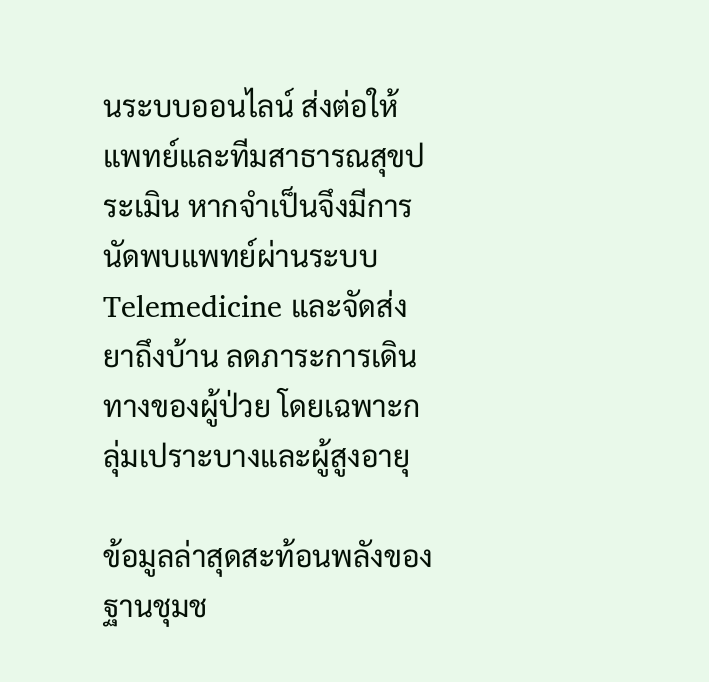นระบบออนไลน์ ส่งต่อให้แพทย์และทีมสาธารณสุขประเมิน หากจำเป็นจึงมีการนัดพบแพทย์ผ่านระบบ Telemedicine และจัดส่งยาถึงบ้าน ลดภาระการเดินทางของผู้ป่วย โดยเฉพาะกลุ่มเปราะบางและผู้สูงอายุ

ข้อมูลล่าสุดสะท้อนพลังของฐานชุมช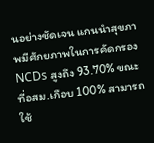นอย่างชัดเจน แกนนำสุขภาพมีศักยภาพในการคัดกรอง NCDs สูงถึง 93.70% ขณะที่อสม.เกือบ 100% สามารถใช้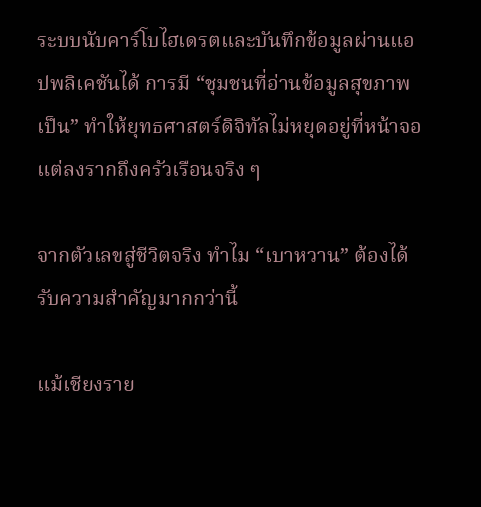ระบบนับคาร์โบไฮเดรตและบันทึกข้อมูลผ่านแอปพลิเคชันได้ การมี “ชุมชนที่อ่านข้อมูลสุขภาพเป็น” ทำให้ยุทธศาสตร์ดิจิทัลไม่หยุดอยู่ที่หน้าจอ แต่ลงรากถึงครัวเรือนจริง ๆ

จากตัวเลขสู่ชีวิตจริง ทำไม “เบาหวาน” ต้องได้รับความสำคัญมากกว่านี้

แม้เชียงราย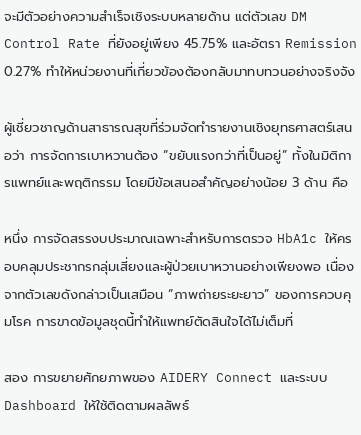จะมีตัวอย่างความสำเร็จเชิงระบบหลายด้าน แต่ตัวเลข DM Control Rate ที่ยังอยู่เพียง 45.75% และอัตรา Remission 0.27% ทำให้หน่วยงานที่เกี่ยวข้องต้องกลับมาทบทวนอย่างจริงจัง

ผู้เชี่ยวชาญด้านสาธารณสุขที่ร่วมจัดทำรายงานเชิงยุทธศาสตร์เสนอว่า การจัดการเบาหวานต้อง “ขยับแรงกว่าที่เป็นอยู่” ทั้งในมิติการแพทย์และพฤติกรรม โดยมีข้อเสนอสำคัญอย่างน้อย 3 ด้าน คือ

หนึ่ง การจัดสรรงบประมาณเฉพาะสำหรับการตรวจ HbA1c ให้ครอบคลุมประชากรกลุ่มเสี่ยงและผู้ป่วยเบาหวานอย่างเพียงพอ เนื่องจากตัวเลขดังกล่าวเป็นเสมือน “ภาพถ่ายระยะยาว” ของการควบคุมโรค การขาดข้อมูลชุดนี้ทำให้แพทย์ตัดสินใจได้ไม่เต็มที่

สอง การขยายศักยภาพของ AIDERY Connect และระบบ Dashboard ให้ใช้ติดตามผลลัพธ์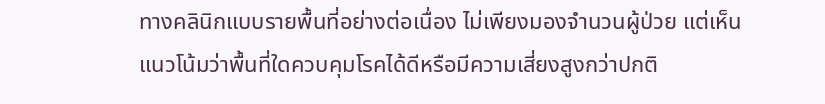ทางคลินิกแบบรายพื้นที่อย่างต่อเนื่อง ไม่เพียงมองจำนวนผู้ป่วย แต่เห็นแนวโน้มว่าพื้นที่ใดควบคุมโรคได้ดีหรือมีความเสี่ยงสูงกว่าปกติ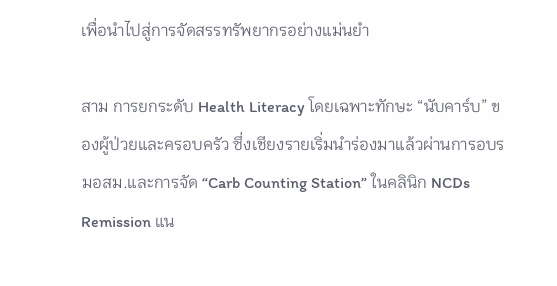เพื่อนำไปสู่การจัดสรรทรัพยากรอย่างแม่นยำ

สาม การยกระดับ Health Literacy โดยเฉพาะทักษะ “นับคาร์บ” ของผู้ป่วยและครอบครัว ซึ่งเชียงรายเริ่มนำร่องมาแล้วผ่านการอบรมอสม.และการจัด “Carb Counting Station” ในคลินิก NCDs Remission แน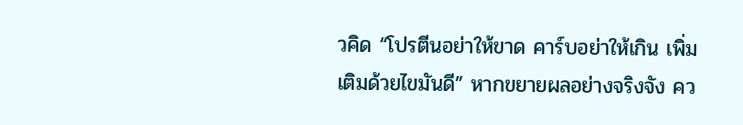วคิด “โปรตีนอย่าให้ขาด คาร์บอย่าให้เกิน เพิ่มเติมด้วยไขมันดี” หากขยายผลอย่างจริงจัง คว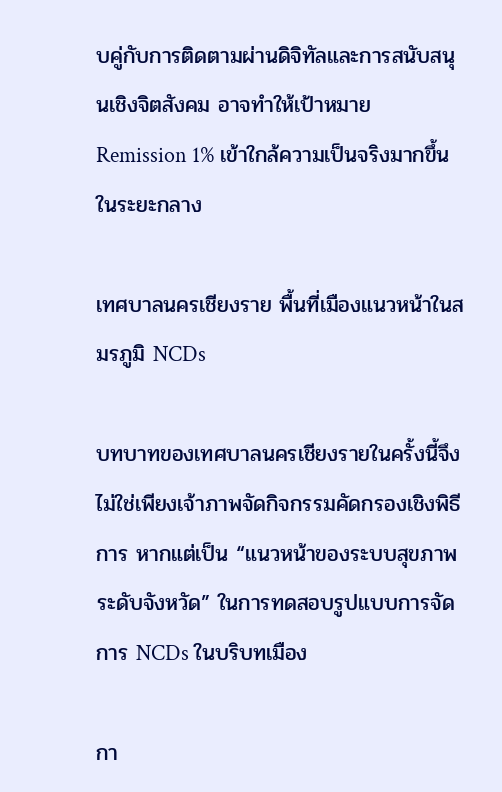บคู่กับการติดตามผ่านดิจิทัลและการสนับสนุนเชิงจิตสังคม อาจทำให้เป้าหมาย Remission 1% เข้าใกล้ความเป็นจริงมากขึ้นในระยะกลาง

เทศบาลนครเชียงราย พื้นที่เมืองแนวหน้าในสมรภูมิ NCDs

บทบาทของเทศบาลนครเชียงรายในครั้งนี้จึงไม่ใช่เพียงเจ้าภาพจัดกิจกรรมคัดกรองเชิงพิธีการ หากแต่เป็น “แนวหน้าของระบบสุขภาพระดับจังหวัด” ในการทดสอบรูปแบบการจัดการ NCDs ในบริบทเมือง

กา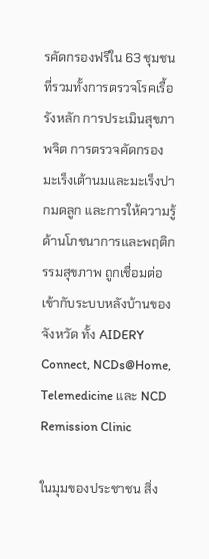รคัดกรองฟรีใน 63 ชุมชน ที่รวมทั้งการตรวจโรคเรื้อรังหลัก การประเมินสุขภาพจิต การตรวจคัดกรองมะเร็งเต้านมและมะเร็งปากมดลูก และการให้ความรู้ด้านโภชนาการและพฤติกรรมสุขภาพ ถูกเชื่อมต่อเข้ากับระบบหลังบ้านของจังหวัด ทั้ง AIDERY Connect, NCDs@Home, Telemedicine และ NCD Remission Clinic

ในมุมของประชาชน สิ่ง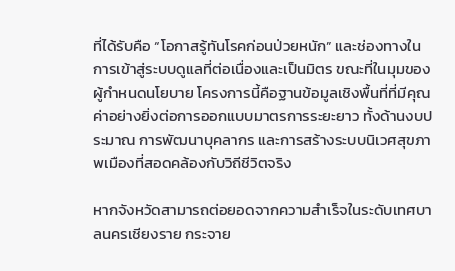ที่ได้รับคือ “โอกาสรู้ทันโรคก่อนป่วยหนัก” และช่องทางในการเข้าสู่ระบบดูแลที่ต่อเนื่องและเป็นมิตร ขณะที่ในมุมของผู้กำหนดนโยบาย โครงการนี้คือฐานข้อมูลเชิงพื้นที่ที่มีคุณค่าอย่างยิ่งต่อการออกแบบมาตรการระยะยาว ทั้งด้านงบประมาณ การพัฒนาบุคลากร และการสร้างระบบนิเวศสุขภาพเมืองที่สอดคล้องกับวิถีชีวิตจริง

หากจังหวัดสามารถต่อยอดจากความสำเร็จในระดับเทศบาลนครเชียงราย กระจาย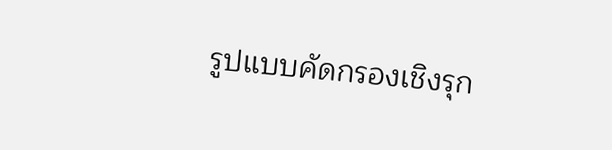รูปแบบคัดกรองเชิงรุก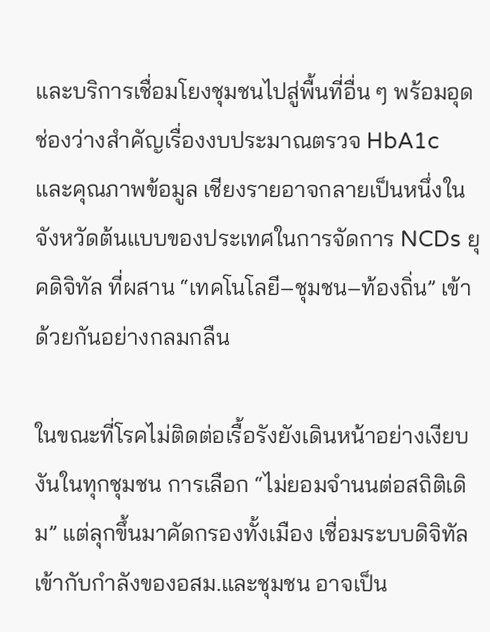และบริการเชื่อมโยงชุมชนไปสู่พื้นที่อื่น ๆ พร้อมอุดช่องว่างสำคัญเรื่องงบประมาณตรวจ HbA1c และคุณภาพข้อมูล เชียงรายอาจกลายเป็นหนึ่งในจังหวัดต้นแบบของประเทศในการจัดการ NCDs ยุคดิจิทัล ที่ผสาน “เทคโนโลยี–ชุมชน–ท้องถิ่น” เข้าด้วยกันอย่างกลมกลืน

ในขณะที่โรคไม่ติดต่อเรื้อรังยังเดินหน้าอย่างเงียบงันในทุกชุมชน การเลือก “ไม่ยอมจำนนต่อสถิติเดิม” แต่ลุกขึ้นมาคัดกรองทั้งเมือง เชื่อมระบบดิจิทัลเข้ากับกำลังของอสม.และชุมชน อาจเป็น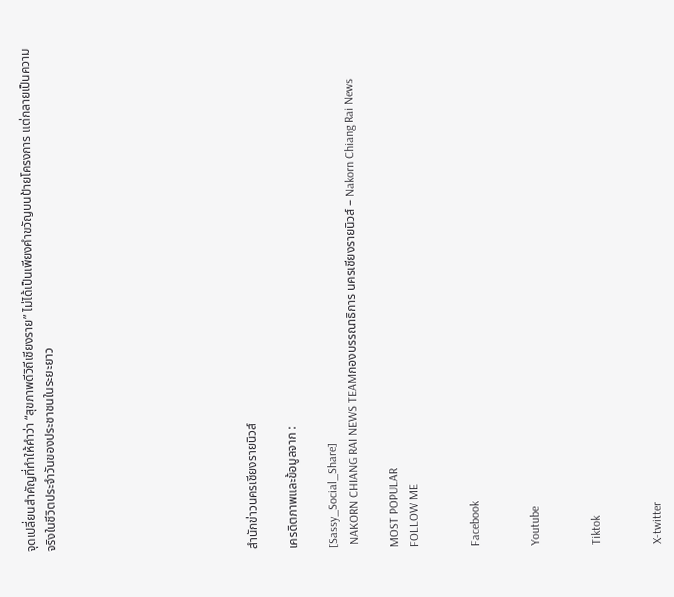จุดเปลี่ยนสำคัญที่ทำให้คำว่า “สุขภาพดีวิถีเชียงราย” ไม่ได้เป็นเพียงคำขวัญบนป้ายโครงการ แต่กลายเป็นความจริงในชีวิตประจำวันของประชาชนในระยะยาว









สำนักข่าวนครเชียงรายนิวส์

เครดิตภาพและข้อมูลจาก :

[Sassy_Social_Share]
 NAKORN CHIANG RAI NEWS TEAMกองบรรณาธิการ นครเชียงรายนิวส์ – Nakorn Chiang Rai News

MOST POPULAR
FOLLOW ME


Facebook


Youtube


Tiktok


X-twitter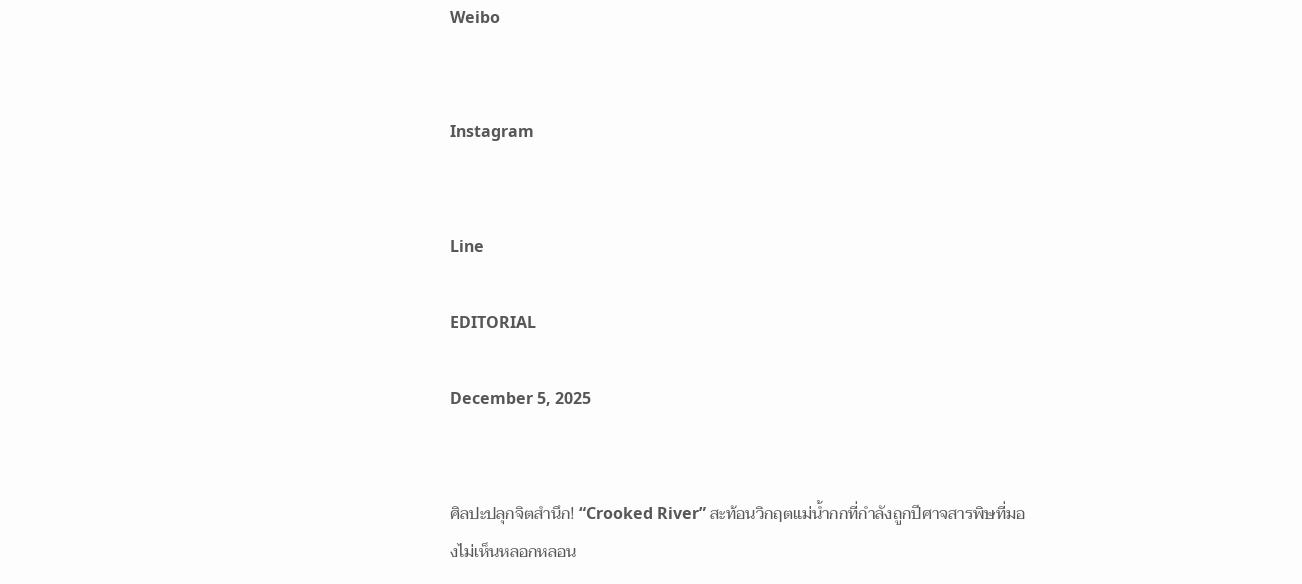Weibo


Instagram


Line

EDITORIAL

December 5, 2025


ศิลปะปลุกจิตสำนึก! “Crooked River” สะท้อนวิกฤตแม่น้ำกกที่กำลังถูกปีศาจสารพิษที่มองไม่เห็นหลอกหลอน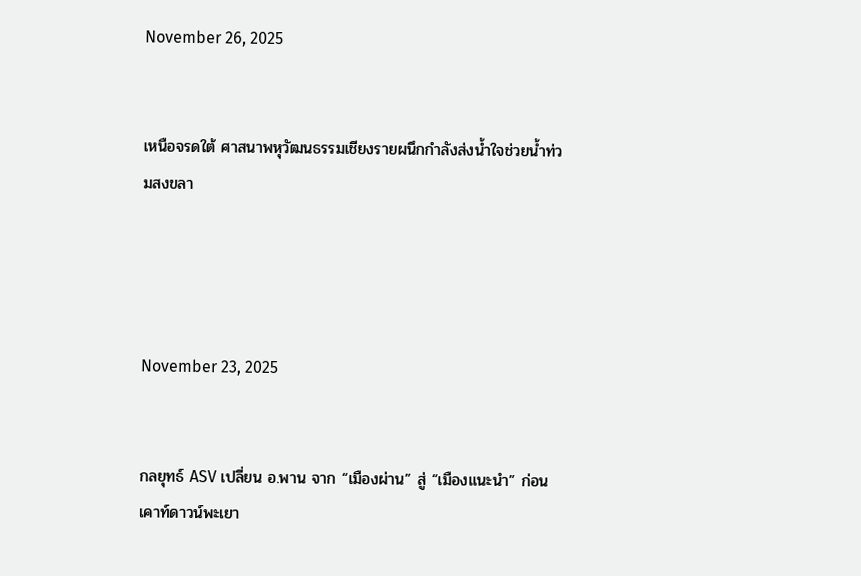November 26, 2025


เหนือจรดใต้ ศาสนาพหุวัฒนธรรมเชียงรายผนึกกำลังส่งน้ำใจช่วยน้ำท่วมสงขลา




November 23, 2025


กลยุทธ์ ASV เปลี่ยน อ.พาน จาก “เมืองผ่าน” สู่ “เมืองแนะนำ” ก่อนเคาท์ดาวน์พะเยา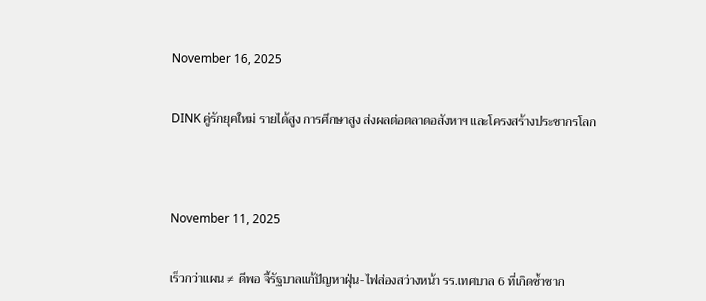November 16, 2025


DINK คู่รักยุคใหม่ รายได้สูง การศึกษาสูง ส่งผลต่อตลาดอสังหาฯ และโครงสร้างประชากรโลก




November 11, 2025


เร็วกว่าแผน ≠ ดีพอ จี้รัฐบาลแก้ปัญหาฝุ่น-ไฟส่องสว่างหน้า รร.เทศบาล 6 ที่เกิดซ้ำซาก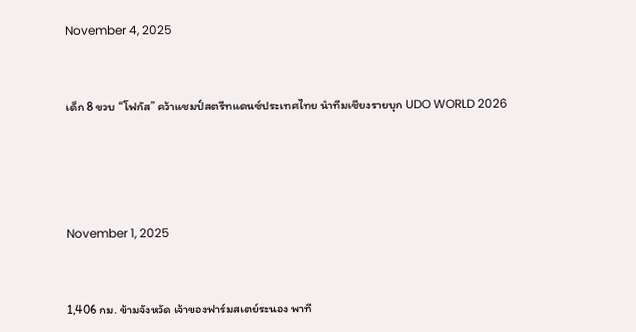November 4, 2025


เด็ก 8 ขวบ “โฟกัส” คว้าแชมป์สตรีทแดนซ์ประเทศไทย นำทีมเชียงรายบุก UDO WORLD 2026




November 1, 2025


1,406 กม. ข้ามจังหวัด เจ้าของฟาร์มสเตย์ระนอง พาที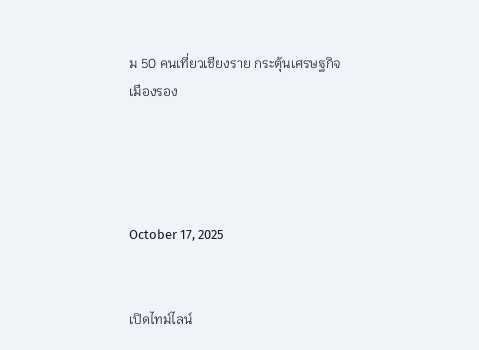ม 50 คนเที่ยวเชียงราย กระตุ้นเศรษฐกิจเมืองรอง




October 17, 2025


เปิดไทม์ไลน์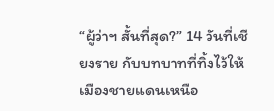“ผู้ว่าฯ สั้นที่สุด?” 14 วันที่เชียงราย กับบทบาทที่ทิ้งไว้ให้เมืองชายแดนเหนือ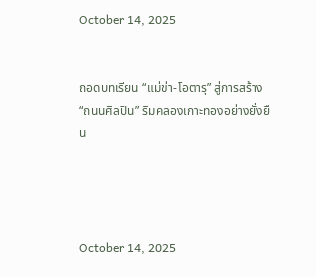October 14, 2025


ถอดบทเรียน “แม่ข่า-โอตารุ” สู่การสร้าง “ถนนศิลปิน” ริมคลองเกาะทองอย่างยั่งยืน




October 14, 2025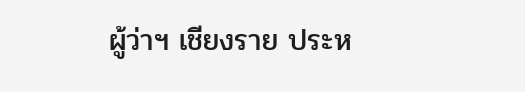ผู้ว่าฯ เชียงราย ประห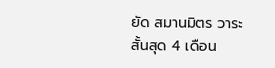ยัด สมานมิตร วาระสั้นสุด 4 เดือน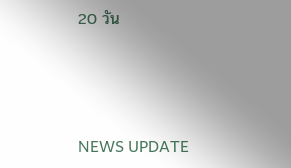20 วัน



NEWS UPDATE